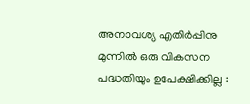അനാവശ്യ എതിര്‍പ്പിനു മുന്നില്‍ ഒരു വികസന പദ്ധതിയും ഉപേക്ഷിക്കില്ല :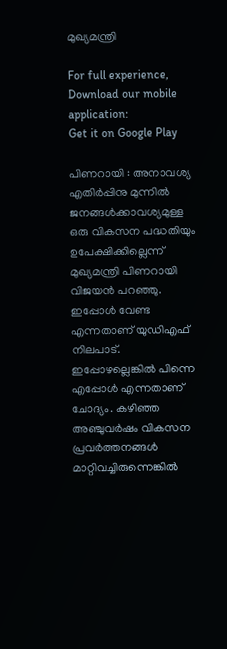മുഖ്യമന്ത്രി

For full experience, Download our mobile application:
Get it on Google Play

പിണറായി : അനാവശ്യ എതിര്‍പ്പിനു മുന്നില്‍ ജനങ്ങള്‍ക്കാവശ്യമുള്ള ഒരു വികസന പദ്ധതിയും ഉപേക്ഷിക്കില്ലെന്ന് മുഖ്യമന്ത്രി പിണറായി വിജയന്‍ പറഞ്ഞു. ഇപ്പോള്‍ വേണ്ട എന്നതാണ് യുഡിഎഫ് നിലപാട്. ഇപ്പോഴല്ലെങ്കില്‍ പിന്നെ എപ്പോള്‍ എന്നതാണ് ചോദ്യം. കഴിഞ്ഞ അഞ്ചുവര്‍ഷം വികസന പ്രവര്‍ത്തനങ്ങള്‍ മാറ്റിവച്ചിരുന്നെങ്കില്‍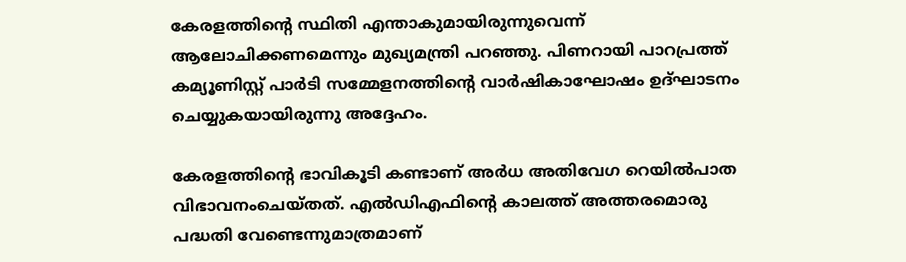കേരളത്തിന്റെ സ്ഥിതി എന്താകുമായിരുന്നുവെന്ന് ആലോചിക്കണമെന്നും മുഖ്യമന്ത്രി പറഞ്ഞു. പിണറായി പാറപ്രത്ത് കമ്യൂണിസ്റ്റ് പാര്‍ടി സമ്മേളനത്തിന്റെ വാര്‍ഷികാഘോഷം ഉദ്ഘാടനം ചെയ്യുകയായിരുന്നു അദ്ദേഹം.

കേരളത്തിന്റെ ഭാവികൂടി കണ്ടാണ് അര്‍ധ അതിവേഗ റെയില്‍പാത വിഭാവനംചെയ്തത്. എല്‍ഡിഎഫിന്റെ കാലത്ത് അത്തരമൊരു പദ്ധതി വേണ്ടെന്നുമാത്രമാണ്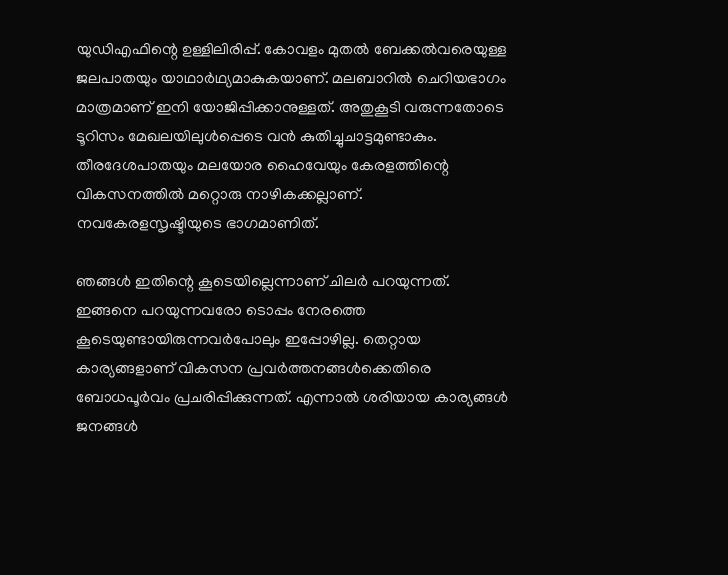യുഡിഎഫിന്റെ ഉള്ളിലിരിപ്പ്. കോവളം മുതല്‍ ബേക്കല്‍വരെയുള്ള ജലപാതയും യാഥാര്‍ഥ്യമാകുകയാണ്. മലബാറില്‍ ചെറിയഭാഗം മാത്രമാണ് ഇനി യോജിപ്പിക്കാനുള്ളത്. അതുകൂടി വരുന്നതോടെ ടൂറിസം മേഖലയിലുള്‍പ്പെടെ വന്‍ കുതിച്ചുചാട്ടമുണ്ടാകും. തീരദേശപാതയും മലയോര ഹൈവേയും കേരളത്തിന്റെ വികസനത്തില്‍ മറ്റൊരു നാഴികക്കല്ലാണ്. നവകേരളസൃഷ്ടിയുടെ ഭാഗമാണിത്.

ഞങ്ങള്‍ ഇതിന്റെ കൂടെയില്ലെന്നാണ് ചിലര്‍ പറയുന്നത്. ഇങ്ങനെ പറയുന്നവരോ ടൊപ്പം നേരത്തെ കൂടെയുണ്ടായിരുന്നവര്‍പോലും ഇപ്പോഴില്ല. തെറ്റായ കാര്യങ്ങളാണ് വികസന പ്രവര്‍ത്തനങ്ങള്‍ക്കെതിരെ ബോധപൂര്‍വം പ്രചരിപ്പിക്കുന്നത്. എന്നാല്‍ ശരിയായ കാര്യങ്ങള്‍ ജനങ്ങള്‍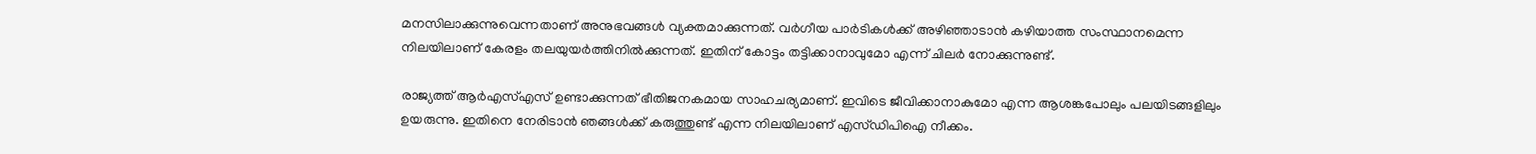മനസിലാക്കുന്നുവെന്നതാണ് അനുഭവങ്ങള്‍ വ്യക്തമാക്കുന്നത്. വര്‍ഗീയ പാര്‍ടികള്‍ക്ക് അഴിഞ്ഞാടാന്‍ കഴിയാത്ത സംസ്ഥാനമെന്ന നിലയിലാണ് കേരളം തലയുയര്‍ത്തിനില്‍ക്കുന്നത്. ഇതിന് കോട്ടം തട്ടിക്കാനാവുമോ എന്ന് ചിലര്‍ നോക്കുന്നുണ്ട്.

രാജ്യത്ത് ആര്‍എസ്‌എസ് ഉണ്ടാക്കുന്നത് ഭീതിജനകമായ സാഹചര്യമാണ്. ഇവിടെ ജീവിക്കാനാകുമോ എന്ന ആശങ്കപോലും പലയിടങ്ങളിലും ഉയരുന്നു. ഇതിനെ നേരിടാന്‍ ഞങ്ങള്‍ക്ക് കരുത്തുണ്ട് എന്ന നിലയിലാണ് എസ്ഡിപിഐ നീക്കം.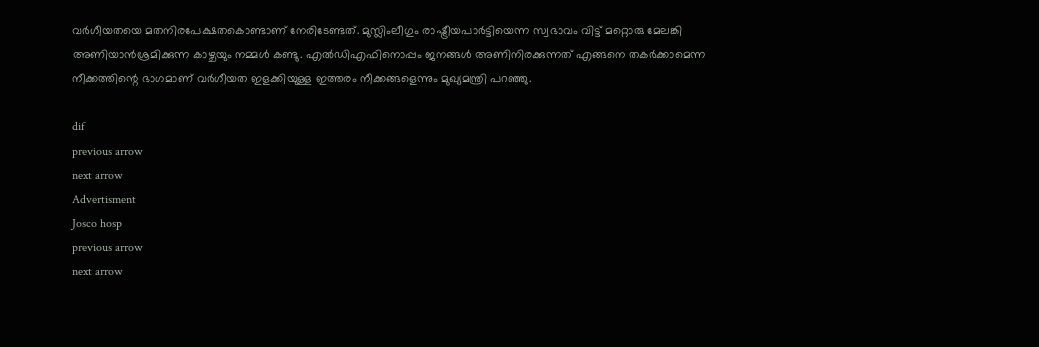വര്‍ഗീയതയെ മതനിരപേക്ഷതകൊണ്ടാണ് നേരിടേണ്ടത്. മുസ്ലിംലീഗും രാഷ്ട്രീയപാര്‍ട്ടിയെന്ന സ്വഭാവം വിട്ട് മറ്റൊരു മേലങ്കി അണിയാന്‍ശ്രമിക്കുന്ന കാഴ്ചയും നമ്മള്‍ കണ്ടു. എല്‍ഡിഎഫിനൊപ്പം ജനങ്ങള്‍ അണിനിരക്കുന്നത് എങ്ങനെ തകര്‍ക്കാമെന്ന നീക്കത്തിന്റെ ഭാഗമാണ് വര്‍ഗീയത ഇളക്കിയുള്ള ഇത്തരം നീക്കങ്ങളെന്നും മുഖ്യമന്ത്രി പറഞ്ഞു.

dif
previous arrow
next arrow
Advertisment
Josco hosp
previous arrow
next arrow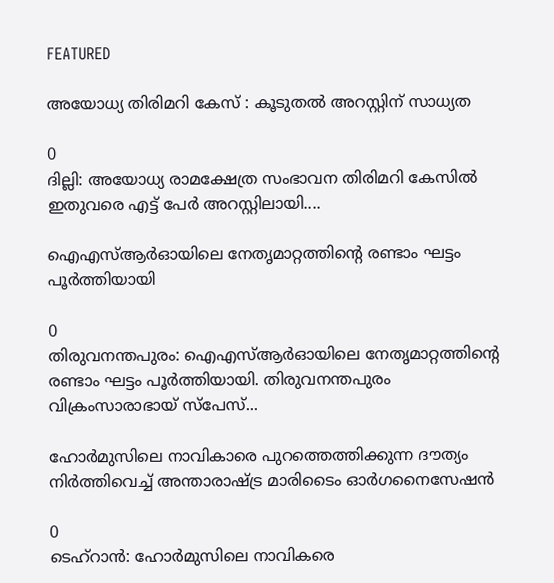FEATURED

അയോധ്യ തിരിമറി കേസ് : കൂടുതൽ അറസ്റ്റിന് സാധ്യത

0
ദില്ലി: അയോധ്യ രാമക്ഷേത്ര സംഭാവന തിരിമറി കേസിൽ ഇതുവരെ എട്ട് പേർ അറസ്റ്റിലായി....

ഐഎസ്ആർഓയിലെ നേതൃമാറ്റത്തിന്റെ രണ്ടാം ഘട്ടം പൂ‌ർത്തിയായി

0
തിരുവനന്തപുരം: ഐഎസ്ആർഓയിലെ നേതൃമാറ്റത്തിന്റെ രണ്ടാം ഘട്ടം പൂ‌ർത്തിയായി. തിരുവനന്തപുരം വിക്രംസാരാഭായ് സ്പേസ്...

ഹോർമുസിലെ നാവികാരെ പുറത്തെത്തിക്കുന്ന ദൗത്യം നിർത്തിവെച്ച് അന്താരാഷ്ട്ര മാരിടൈം ഓർഗനൈസേഷൻ

0
ടെഹ്റാൻ: ഹോർമുസിലെ നാവികരെ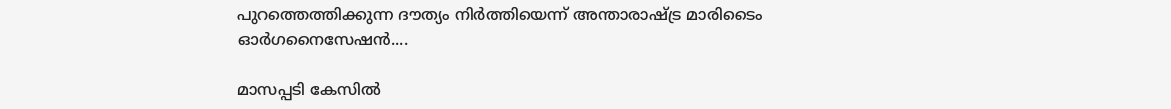പുറത്തെത്തിക്കുന്ന ദൗത്യം നിർത്തിയെന്ന് അന്താരാഷ്ട്ര മാരിടൈം ഓർഗനൈസേഷൻ....

മാസപ്പടി കേസിൽ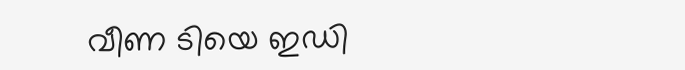വീണ ടിയെ ഇഡി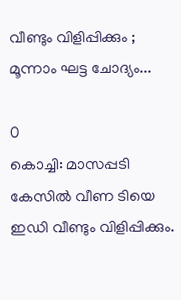വീണ്ടും വിളിപ്പിക്കും ; മൂന്നാം ഘട്ട ചോദ്യം...

0
കൊച്ചി: മാസപ്പടി കേസിൽ വീണ ടിയെ ഇഡി വീണ്ടും വിളിപ്പിക്കും.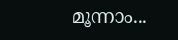മൂന്നാം...